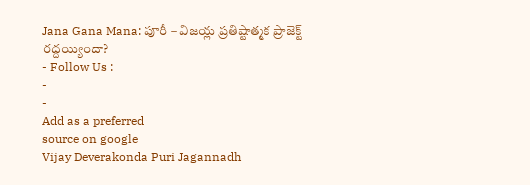Jana Gana Mana: పూరీ – విజయ్ల ప్రతిష్టాత్మక ప్రాజెక్ట్ రద్దయ్యిందా?
- Follow Us :
-
-
Add as a preferred
source on google
Vijay Deverakonda Puri Jagannadh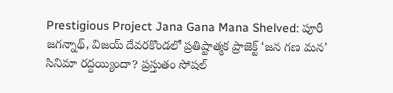Prestigious Project Jana Gana Mana Shelved: పూరీ జగన్నాథ్, విజయ్ దేవరకొండలో ప్రతిష్టాత్మక ప్రాజెక్ట్ ‘జన గణ మన’ సినిమా రద్దయ్యిందా? ప్రస్తుతం సోషల్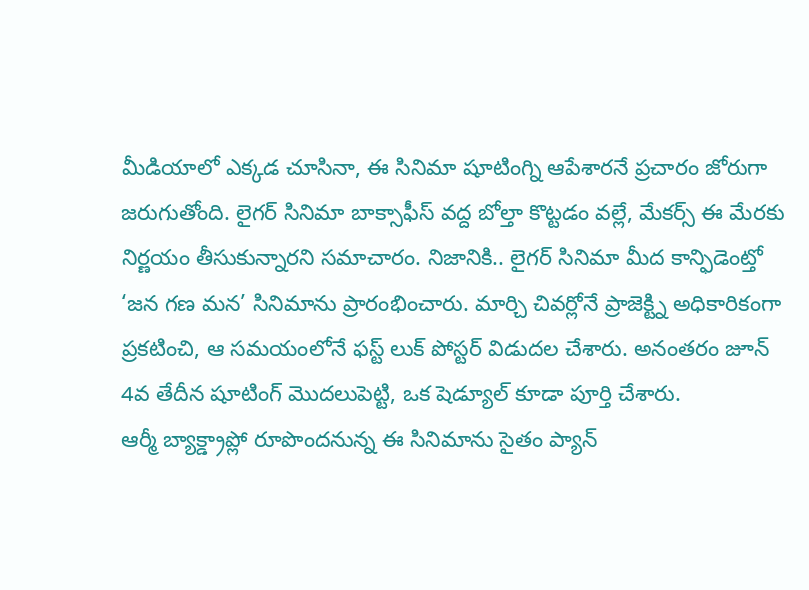మీడియాలో ఎక్కడ చూసినా, ఈ సినిమా షూటింగ్ని ఆపేశారనే ప్రచారం జోరుగా జరుగుతోంది. లైగర్ సినిమా బాక్సాఫీస్ వద్ద బోల్తా కొట్టడం వల్లే, మేకర్స్ ఈ మేరకు నిర్ణయం తీసుకున్నారని సమాచారం. నిజానికి.. లైగర్ సినిమా మీద కాన్ఫిడెంట్తో ‘జన గణ మన’ సినిమాను ప్రారంభించారు. మార్చి చివర్లోనే ప్రాజెక్ట్ని అధికారికంగా ప్రకటించి, ఆ సమయంలోనే ఫస్ట్ లుక్ పోస్టర్ విడుదల చేశారు. అనంతరం జూన్ 4వ తేదీన షూటింగ్ మొదలుపెట్టి, ఒక షెడ్యూల్ కూడా పూర్తి చేశారు.
ఆర్మీ బ్యాక్డ్రాప్లో రూపొందనున్న ఈ సినిమాను సైతం ప్యాన్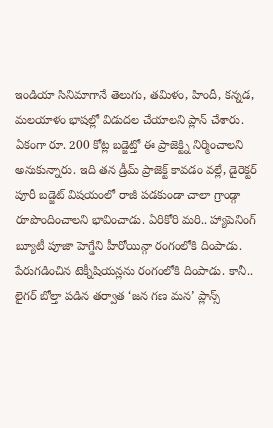ఇండియా సినిమాగానే తెలుగు, తమిళం, హిందీ, కన్నడ, మలయాళం భాషల్లో విడుదల చేయాలని ప్లాన్ చేశారు. ఏకంగా రూ. 200 కోట్ల బడ్జెట్తో ఈ ప్రాజెక్ట్ని నిర్మించాలని అనుకున్నారు. ఇది తన డ్రీమ్ ప్రాజెక్ట్ కావడం వల్లే, డైరెక్టర్ పూరీ బడ్జెట్ విషయంలో రాజీ పడకుండా చాలా గ్రాండ్గా రూపొందించాలని భావించాడు. ఏరికోరి మరి.. హ్యాపెనింగ్ బ్యూటీ పూజా హెగ్డేని హీరోయిన్గా రంగంలోకి దింపాడు. పేరుగడించిన టెక్నీషియన్లను రంగంలోకి దింపాడు. కానీ.. లైగర్ బోల్తా పడిన తర్వాత ‘జన గణ మన’ ప్లాన్స్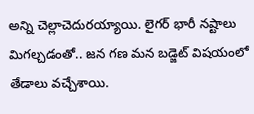అన్ని చెల్లాచెదురయ్యాయి. లైగర్ భారీ నష్టాలు మిగల్చడంతో.. జన గణ మన బడ్జెట్ విషయంలో తేడాలు వచ్చేశాయి.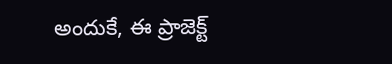అందుకే, ఈ ప్రాజెక్ట్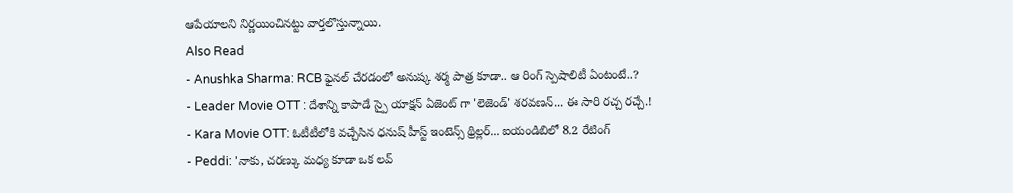ఆపేయాలని నిర్ణయించినట్టు వార్తలొస్తున్నాయి.
Also Read
- Anushka Sharma: RCB ఫైనల్ చేరడంలో అనుష్క శర్మ పాత్ర కూడా.. ఆ రింగ్ స్పెషాలిటీ ఏంటంటే..?
- Leader Movie OTT : దేశాన్ని కాపాడే స్పై యాక్షన్ ఏజెంట్ గా 'లెజెండ్' శరవణన్... ఈ సారి రచ్చ రచ్చే.!
- Kara Movie OTT: ఓటీటీలోకి వచ్చేసిన ధనుష్ హీస్ట్ ఇంటెన్స్ థ్రిల్లర్... ఐయండిబిలో 8.2 రేటింగ్
- Peddi: 'నాకు, చరణ్కు మధ్య కూడా ఒక లవ్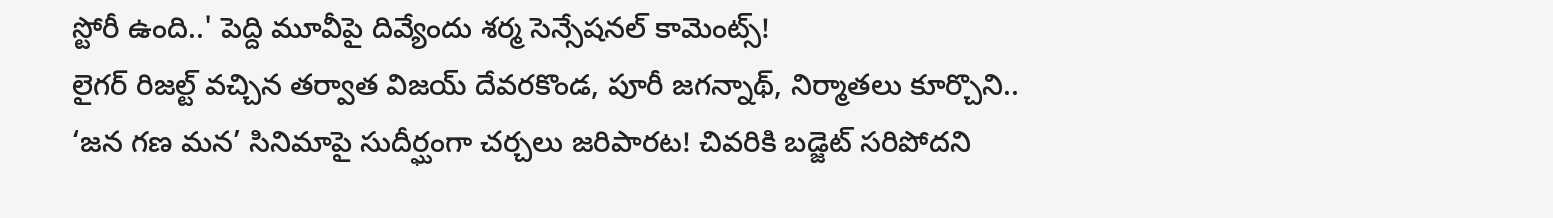స్టోరీ ఉంది..' పెద్ది మూవీపై దివ్యేందు శర్మ సెన్సేషనల్ కామెంట్స్!
లైగర్ రిజల్ట్ వచ్చిన తర్వాత విజయ్ దేవరకొండ, పూరీ జగన్నాథ్, నిర్మాతలు కూర్చొని.. ‘జన గణ మన’ సినిమాపై సుదీర్ఘంగా చర్చలు జరిపారట! చివరికి బడ్జెట్ సరిపోదని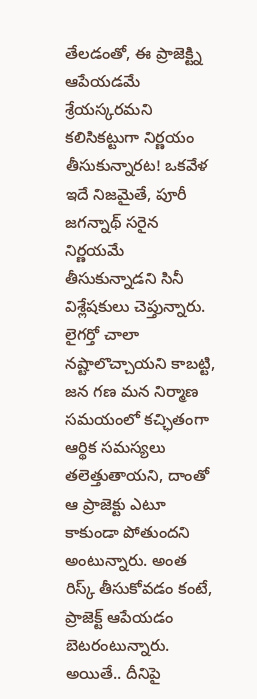తేలడంతో, ఈ ప్రాజెక్ట్ని ఆపేయడమే శ్రేయస్కరమని కలిసికట్టుగా నిర్ణయం తీసుకున్నారట! ఒకవేళ ఇదే నిజమైతే, పూరీ జగన్నాథ్ సరైన నిర్ణయమే తీసుకున్నాడని సినీ విశ్లేషకులు చెప్తున్నారు. లైగర్తో చాలా నష్టాలొచ్చాయని కాబట్టి, జన గణ మన నిర్మాణ సమయంలో కచ్ఛితంగా ఆర్థిక సమస్యలు తలెత్తుతాయని, దాంతో ఆ ప్రాజెక్టు ఎటూ కాకుండా పోతుందని అంటున్నారు. అంత రిస్క్ తీసుకోవడం కంటే, ప్రాజెక్ట్ ఆపేయడం బెటరంటున్నారు. అయితే.. దీనిపై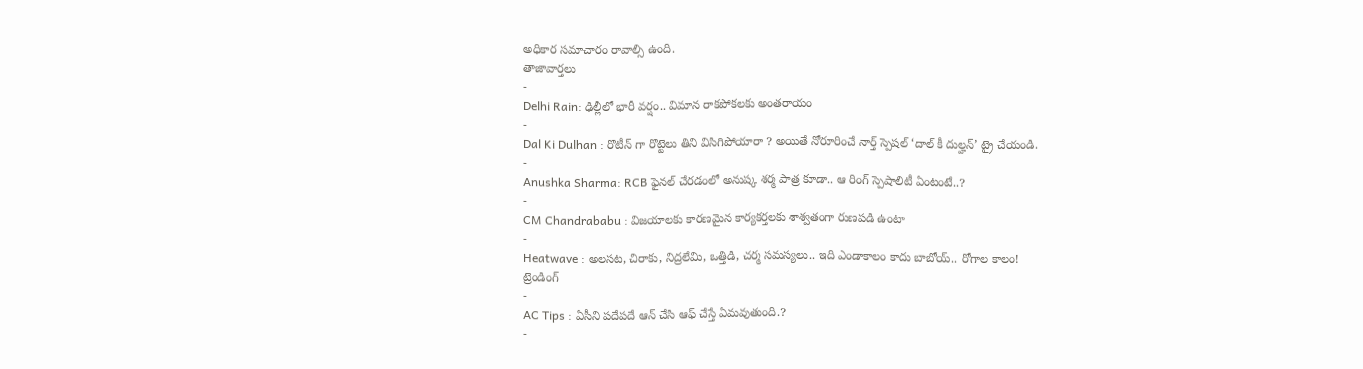అధికార సమాచారం రావాల్సి ఉంది.
తాజావార్తలు
-
Delhi Rain: ఢిల్లీలో భారీ వర్షం.. విమాన రాకపోకలకు అంతరాయం
-
Dal Ki Dulhan : రొటీన్ గా రొట్టెలు తిని విసిగిపోయారా ? అయితే నోరూరించే నార్త్ స్పెషల్ ‘దాల్ కీ దుల్హన్’ ట్రై చేయండి.
-
Anushka Sharma: RCB ఫైనల్ చేరడంలో అనుష్క శర్మ పాత్ర కూడా.. ఆ రింగ్ స్పెషాలిటీ ఏంటంటే..?
-
CM Chandrababu : విజయాలకు కారణమైన కార్యకర్తలకు శాశ్వతంగా రుణపడి ఉంటా
-
Heatwave : అలసట, చిరాకు, నిద్రలేమి, ఒత్తిడి, చర్మ సమస్యలు.. ఇది ఎండాకాలం కాదు బాబోయ్.. రోగాల కాలం!
ట్రెండింగ్
-
AC Tips : ఏసీని పదేపదే ఆన్ చేసి ఆఫ్ చేస్తే ఏమవుతుంది.?
-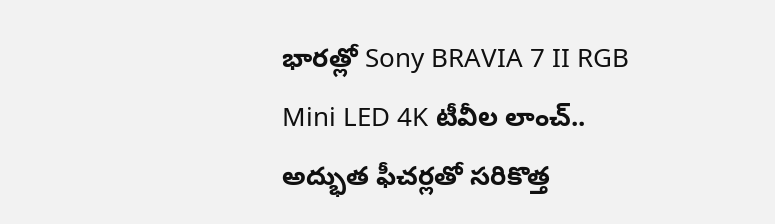భారత్లో Sony BRAVIA 7 II RGB Mini LED 4K టీవీల లాంచ్.. అద్భుత ఫీచర్లతో సరికొత్త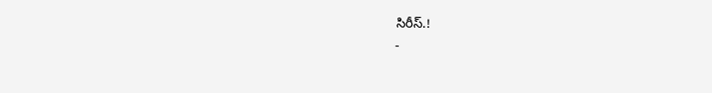సిరీస్.!
-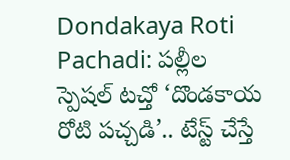Dondakaya Roti Pachadi: పల్లీల స్పెషల్ టచ్తో ‘దొండకాయ రోటి పచ్చడి’.. టేస్ట్ చేస్తే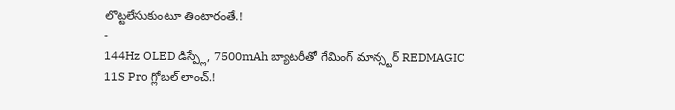లొట్టలేసుకుంటూ తింటారంతే.!
-
144Hz OLED డిస్ప్లే, 7500mAh బ్యాటరీతో గేమింగ్ మాన్స్టర్ REDMAGIC 11S Pro గ్లోబల్ లాంచ్.!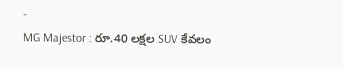-
MG Majestor : రూ.40 లక్షల SUV కేవలం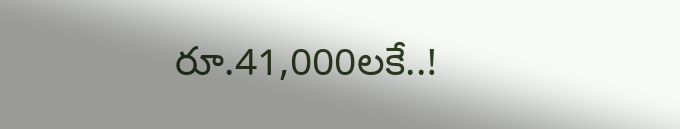రూ.41,000లకే..!